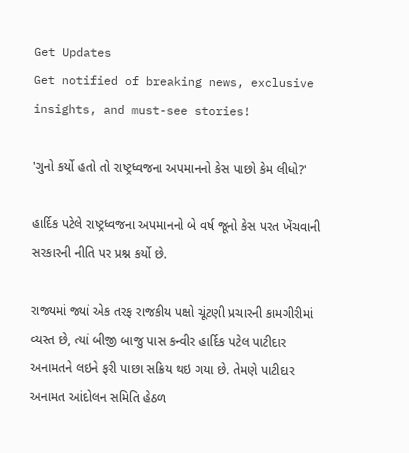Get Updates
Get notified of breaking news, exclusive insights, and must-see stories!

'ગુનો કર્યો હતો તો રાષ્ટ્રધ્વજના અપમાનનો કેસ પાછો કેમ લીધો?'

હાર્દિક પટેલે રાષ્ટ્રધ્વજના અપમાનનો બે વર્ષ જૂનો કેસ પરત ખેંચવાની સરકારની નીતિ પર પ્રશ્ન કર્યો છે.

રાજ્યમાં જ્યાં એક તરફ રાજકીય પક્ષો ચૂંટણી પ્રચારની કામગીરીમાં વ્યસ્ત છે, ત્યાં બીજી બાજુ પાસ કન્વીર હાર્દિક પટેલ પાટીદાર અનામતને લઇને ફરી પાછા સક્રિય થઇ ગયા છે. તેમણે પાટીદાર અનામત આંદોલન સમિતિ હેઠળ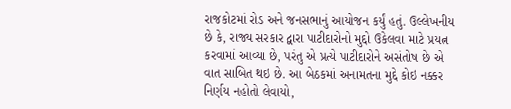રાજકોટમાં રોડ અને જનસભાનું આયોજન કર્યું હતું. ઉલ્લેખનીય છે કે, રાજ્ય સરકાર દ્વારા પાટીદારોનો મુદ્દો ઉકેલવા માટે પ્રયત્ન કરવામાં આવ્યા છે, પરંતુ એ પ્રત્યે પાટીદારોને અસંતોષ છે એ વાત સાબિત થઇ છે. આ બેઠકમાં અનામતના મુદ્દે કોઇ નક્કર નિર્ણય નહોતો લેવાયો,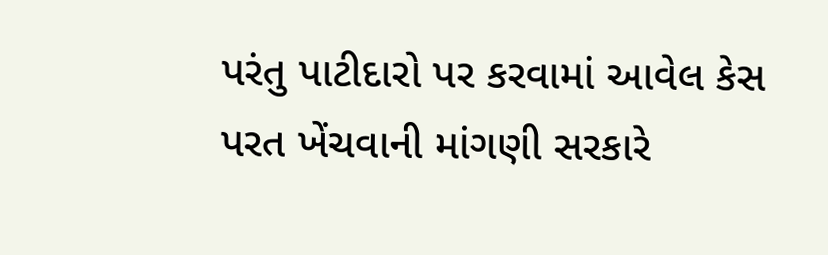પરંતુ પાટીદારો પર કરવામાં આવેલ કેસ પરત ખેંચવાની માંગણી સરકારે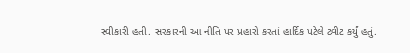સ્વીકારી હતી. સરકારની આ નીતિ પર પ્રહારો કરતાં હાર્દિક પટેલે ટ્વીટ કર્યું હતું.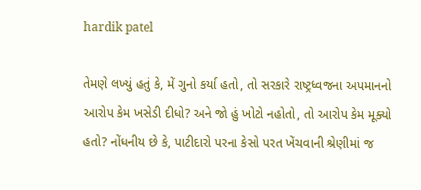hardik patel

તેમણે લખ્યું હતું કે, મેં ગુનો કર્યા હતો, તો સરકારે રાષ્ટ્રધ્વજના અપમાનનો આરોપ કેમ ખસેડી દીધો? અને જો હું ખોટો નહોતો, તો આરોપ કેમ મૂક્યો હતો? નોંધનીય છે કે, પાટીદારો પરના કેસો પરત ખેંચવાની શ્રેણીમાં જ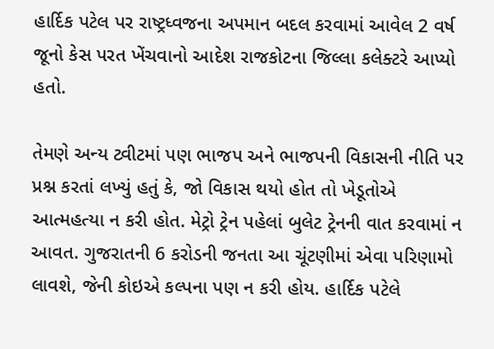હાર્દિક પટેલ પર રાષ્ટ્રધ્વજના અપમાન બદલ કરવામાં આવેલ 2 વર્ષ જૂનો કેસ પરત ખેંચવાનો આદેશ રાજકોટના જિલ્લા કલેક્ટરે આપ્યો હતો.

તેમણે અન્ય ટ્વીટમાં પણ ભાજપ અને ભાજપની વિકાસની નીતિ પર પ્રશ્ન કરતાં લખ્યું હતું કે, જો વિકાસ થયો હોત તો ખેડૂતોએ આત્મહત્યા ન કરી હોત. મેટ્રો ટ્રેન પહેલાં બુલેટ ટ્રેનની વાત કરવામાં ન આવત. ગુજરાતની 6 કરોડની જનતા આ ચૂંટણીમાં એવા પરિણામો લાવશે, જેની કોઇએ કલ્પના પણ ન કરી હોય. હાર્દિક પટેલે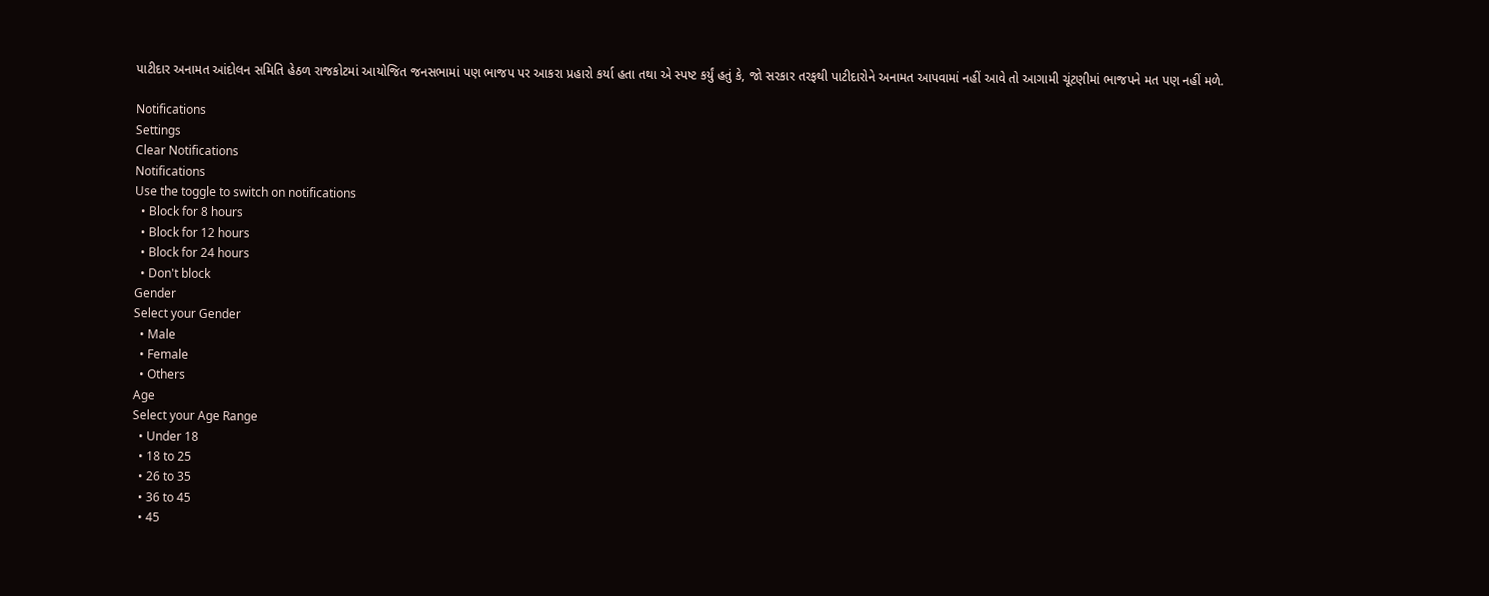પાટીદાર અનામત આંદોલન સમિતિ હેઠળ રાજકોટમાં આયોજિત જનસભામાં પણ ભાજપ પર આકરા પ્રહારો કર્યા હતા તથા એ સ્પષ્ટ કર્યું હતું કે, જો સરકાર તરફથી પાટીદારોને અનામત આપવામાં નહીં આવે તો આગામી ચૂંટણીમાં ભાજપને મત પણ નહીં મળે.

Notifications
Settings
Clear Notifications
Notifications
Use the toggle to switch on notifications
  • Block for 8 hours
  • Block for 12 hours
  • Block for 24 hours
  • Don't block
Gender
Select your Gender
  • Male
  • Female
  • Others
Age
Select your Age Range
  • Under 18
  • 18 to 25
  • 26 to 35
  • 36 to 45
  • 45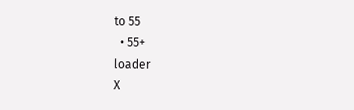to 55
  • 55+
loader
X